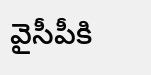వైసీపీకి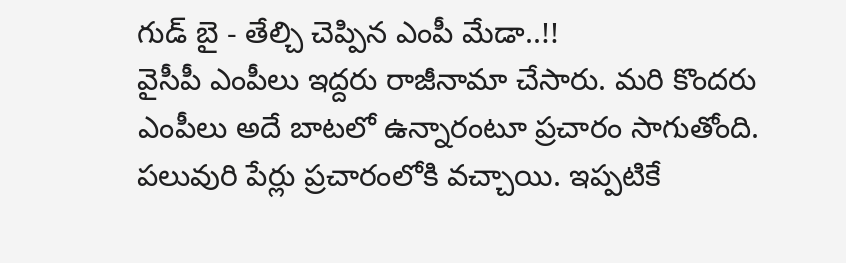గుడ్ బై - తేల్చి చెప్పిన ఎంపీ మేడా..!!
వైసీపీ ఎంపీలు ఇద్దరు రాజీనామా చేసారు. మరి కొందరు ఎంపీలు అదే బాటలో ఉన్నారంటూ ప్రచారం సాగుతోంది. పలువురి పేర్లు ప్రచారంలోకి వచ్చాయి. ఇప్పటికే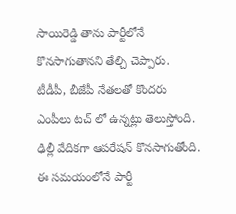సాయిరెడ్డి తాను పార్టీలోనే కొనసాగుతానని తేల్చి చెప్పారు. టీడీపీ, బీజేపీ నేతలతో కొందరు ఎంపీలు టచ్ లో ఉన్నట్లు తెలుస్తోంది. ఢిల్లీ వేదికగా ఆపరేషన్ కొనసాగుతోంది. ఈ సమయంలోనే పార్టీ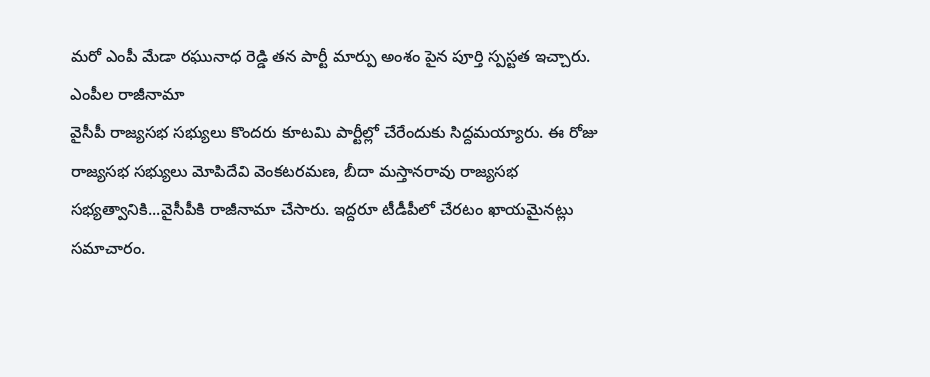మరో ఎంపీ మేడా రఘునాధ రెడ్డి తన పార్టీ మార్పు అంశం పైన పూర్తి స్పస్టత ఇచ్చారు.
ఎంపీల రాజీనామా
వైసీపీ రాజ్యసభ సభ్యులు కొందరు కూటమి పార్టీల్లో చేరేందుకు సిద్దమయ్యారు. ఈ రోజు రాజ్యసభ సభ్యులు మోపిదేవి వెంకటరమణ, బీదా మస్తానరావు రాజ్యసభ సభ్యత్వానికి...వైసీపీకి రాజీనామా చేసారు. ఇద్దరూ టీడీపీలో చేరటం ఖాయమైనట్లు సమాచారం.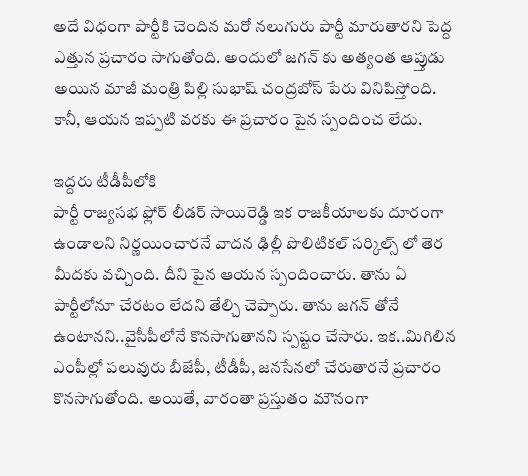అదే విధంగా పార్టీకి చెందిన మరో నలుగురు పార్టీ మారుతారని పెద్ద ఎత్తున ప్రచారం సాగుతోంది. అందులో జగన్ కు అత్యంత ఆప్తుడు అయిన మాజీ మంత్రి పిల్లి సుభాష్ చంద్రబోస్ పేరు వినిపిస్తోంది. కానీ, ఆయన ఇప్పటి వరకు ఈ ప్రచారం పైన స్పందించ లేదు.

ఇద్దరు టీడీపీలోకి
పార్టీ రాజ్యసభ ఫ్లోర్ లీడర్ సాయిరెడ్డి ఇక రాజకీయాలకు దూరంగా ఉండాలని నిర్ణయించారనే వాదన ఢిల్లీ పొలిటికల్ సర్కిల్స్ లో తెర మీదకు వచ్చింది. దీని పైన ఆయన స్పందించారు. తాను ఏ పార్టీలోనూ చేరటం లేదని తేల్చి చెప్పారు. తాను జగన్ తోనే ఉంటానని..వైసీపీలోనే కొనసాగుతానని స్పష్టం చేసారు. ఇక..మిగిలిన ఎంపీల్లో పలువురు బీజేపీ, టీడీపీ, జనసేనలో చేరుతారనే ప్రచారం కొనసాగుతోంది. అయితే, వారంతా ప్రస్తుతం మౌనంగా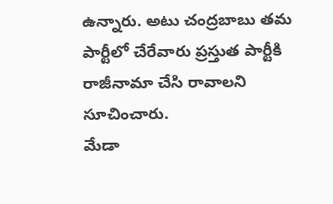ఉన్నారు. అటు చంద్రబాబు తమ పార్టీలో చేరేవారు ప్రస్తుత పార్టీకి రాజీనామా చేసి రావాలని సూచించారు.
మేడా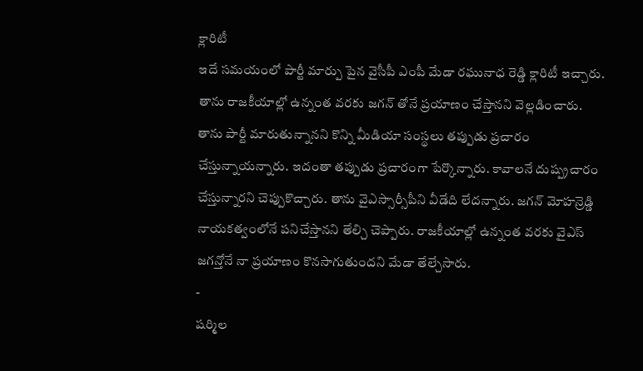క్లారిటీ
ఇదే సమయంలో పార్టీ మార్పు పైన వైసీపీ ఎంపీ మేడా రఘునాధ రెడ్డి క్లారిటీ ఇచ్చారు. తాను రాజకీయాల్లో ఉన్నంత వరకు జగన్ తోనే ప్రయాణం చేస్తానని వెల్లడించారు. తాను పార్టీ మారుతున్నానని కొన్ని మీడియా సంస్థలు తప్పుడు ప్రచారం చేస్తున్నాయన్నారు. ఇదంతా తప్పుడు ప్రచారంగా పేర్కొన్నారు. కావాలనే దుష్ప్రచారం చేస్తున్నారని చెప్పుకొచ్చారు. తాను వైఎస్సార్సీపీని వీడేది లేదన్నారు. జగన్ మోహన్రెడ్డి నాయకత్వంలోనే పనిచేస్తానని తేల్చి చెప్పారు. రాజకీయాల్లో ఉన్నంత వరకు వైఎస్ జగన్తోనే నా ప్రయాణం కొనసాగుతుందని మేడా తేల్చేసారు.
-
షర్మిల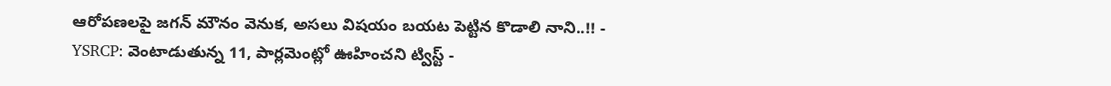ఆరోపణలపై జగన్ మౌనం వెనుక, అసలు విషయం బయట పెట్టిన కొడాలి నాని..!! -
YSRCP: వెంటాడుతున్న 11, పార్లమెంట్లో ఊహించని ట్విస్ట్ -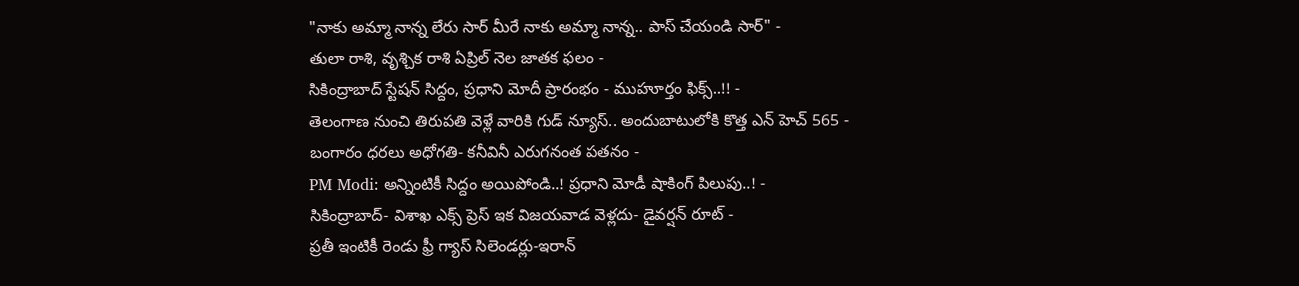"నాకు అమ్మా నాన్న లేరు సార్ మీరే నాకు అమ్మా నాన్న.. పాస్ చేయండి సార్" -
తులా రాశి, వృశ్చిక రాశి ఏప్రిల్ నెల జాతక ఫలం -
సికింద్రాబాద్ స్టేషన్ సిద్దం, ప్రధాని మోదీ ప్రారంభం - ముహూర్తం ఫిక్స్..!! -
తెలంగాణ నుంచి తిరుపతి వెళ్లే వారికి గుడ్ న్యూస్.. అందుబాటులోకి కొత్త ఎన్ హెచ్ 565 -
బంగారం ధరలు అధోగతి- కనీవినీ ఎరుగనంత పతనం -
PM Modi: అన్నింటికీ సిద్దం అయిపోండి..! ప్రధాని మోడీ షాకింగ్ పిలుపు..! -
సికింద్రాబాద్- విశాఖ ఎక్స్ ప్రెస్ ఇక విజయవాడ వెళ్లదు- డైవర్షన్ రూట్ -
ప్రతీ ఇంటికీ రెండు ఫ్రీ గ్యాస్ సిలెండర్లు-ఇరాన్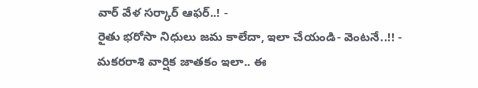వార్ వేళ సర్కార్ ఆఫర్..! -
రైతు భరోసా నిధులు జమ కాలేదా, ఇలా చేయండి- వెంటనే..!! -
మకరరాశి వార్షిక జాతకం ఇలా.. ఈ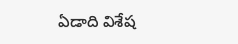ఏడాది విశేష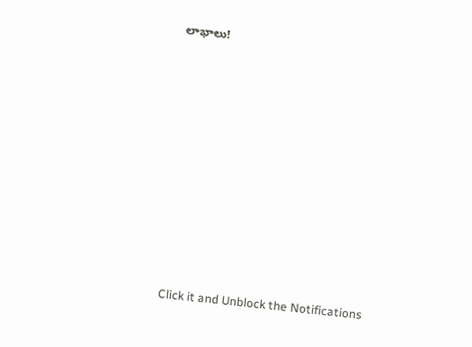లాభాలు!












Click it and Unblock the Notifications